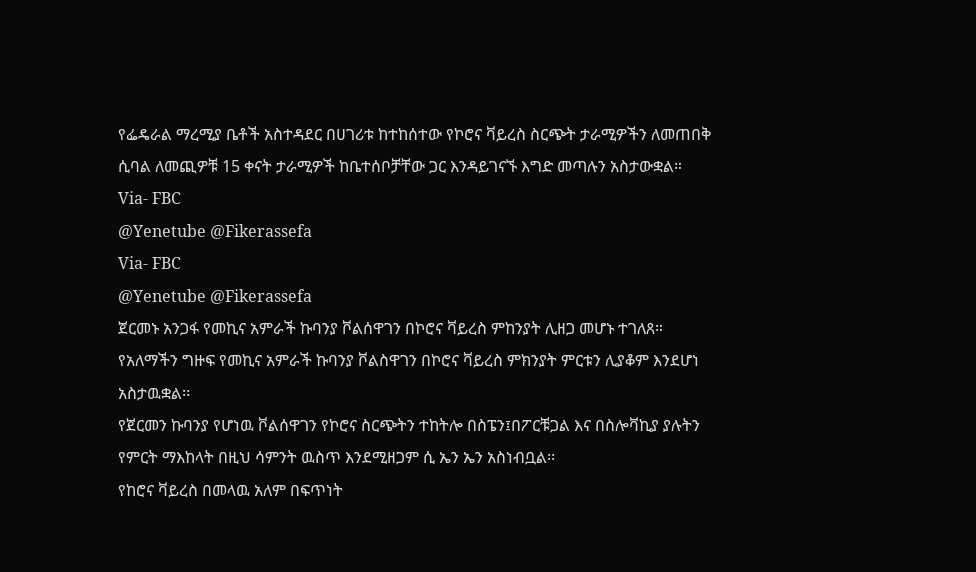የፌዴራል ማረሚያ ቤቶች አስተዳደር በሀገሪቱ ከተከሰተው የኮሮና ቫይረስ ስርጭት ታራሚዎችን ለመጠበቅ ሲባል ለመጪዎቹ 15 ቀናት ታራሚዎች ከቤተሰቦቻቸው ጋር እንዳይገናኙ እግድ መጣሉን አስታውቋል።
Via- FBC
@Yenetube @Fikerassefa
Via- FBC
@Yenetube @Fikerassefa
ጀርመኑ አንጋፋ የመኪና አምራች ኩባንያ ቮልሰዋገን በኮሮና ቫይረስ ምከንያት ሊዘጋ መሆኑ ተገለጸ።
የአለማችን ግዙፍ የመኪና አምራች ኩባንያ ቮልስዋገን በኮሮና ቫይረስ ምክንያት ምርቱን ሊያቆም እንደሆነ አስታዉቋል፡፡
የጀርመን ኩባንያ የሆነዉ ቮልሰዋገን የኮሮና ስርጭትን ተከትሎ በስፔን፤በፖርቹጋል እና በስሎቫኪያ ያሉትን የምርት ማእከላት በዚህ ሳምንት ዉስጥ እንደሚዘጋም ሲ ኤን ኤን አስነብቧል፡፡
የከሮና ቫይረስ በመላዉ አለም በፍጥነት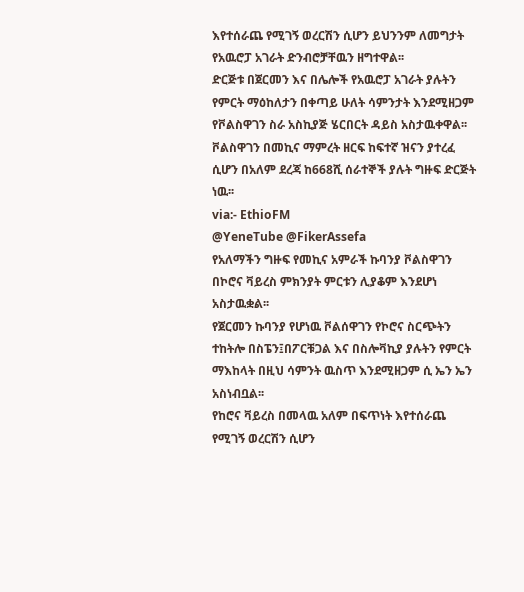እየተሰራጨ የሚገኝ ወረርሽን ሲሆን ይህንንም ለመግታት የአዉሮፓ አገራት ድንብሮቻቸዉን ዘግተዋል፡፡
ድርጅቱ በጀርመን እና በሌሎች የአዉሮፓ አገራት ያሉትን የምርት ማዕከለታን በቀጣይ ሁለት ሳምንታት እንደሚዘጋም የቮልስዋገን ስራ አስኪያጅ ሄርበርት ዳይስ አስታዉቀዋል፡፡
ቮልስዋገን በመኪና ማምረት ዘርፍ ከፍተኛ ዝናን ያተረፈ ሲሆን በአለም ደረጃ ከ668ሺ ሰራተኞች ያሉት ግዙፍ ድርጅት ነዉ፡፡
via:- EthioFM
@YeneTube @FikerAssefa
የአለማችን ግዙፍ የመኪና አምራች ኩባንያ ቮልስዋገን በኮሮና ቫይረስ ምክንያት ምርቱን ሊያቆም እንደሆነ አስታዉቋል፡፡
የጀርመን ኩባንያ የሆነዉ ቮልሰዋገን የኮሮና ስርጭትን ተከትሎ በስፔን፤በፖርቹጋል እና በስሎቫኪያ ያሉትን የምርት ማእከላት በዚህ ሳምንት ዉስጥ እንደሚዘጋም ሲ ኤን ኤን አስነብቧል፡፡
የከሮና ቫይረስ በመላዉ አለም በፍጥነት እየተሰራጨ የሚገኝ ወረርሽን ሲሆን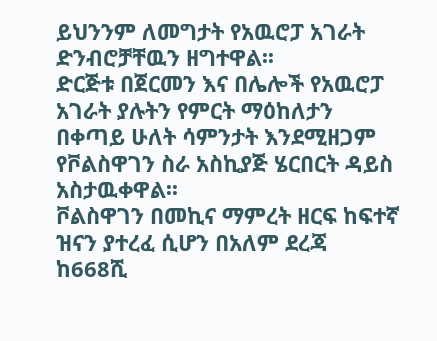ይህንንም ለመግታት የአዉሮፓ አገራት ድንብሮቻቸዉን ዘግተዋል፡፡
ድርጅቱ በጀርመን እና በሌሎች የአዉሮፓ አገራት ያሉትን የምርት ማዕከለታን በቀጣይ ሁለት ሳምንታት እንደሚዘጋም የቮልስዋገን ስራ አስኪያጅ ሄርበርት ዳይስ አስታዉቀዋል፡፡
ቮልስዋገን በመኪና ማምረት ዘርፍ ከፍተኛ ዝናን ያተረፈ ሲሆን በአለም ደረጃ ከ668ሺ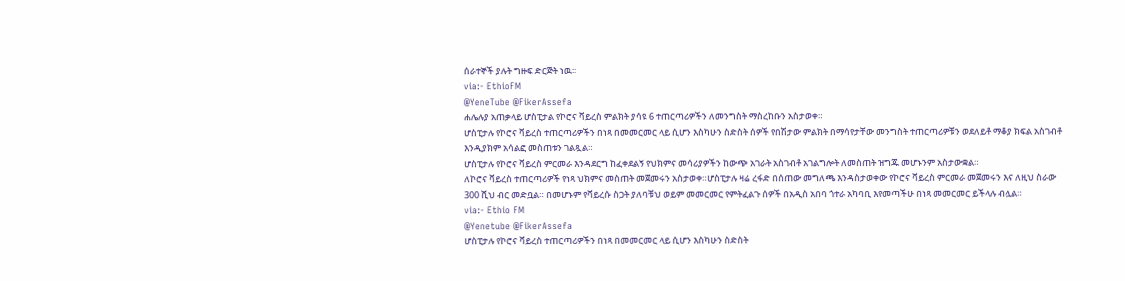ሰራተኞች ያሉት ግዙፍ ድርጅት ነዉ፡፡
via:- EthioFM
@YeneTube @FikerAssefa
ሐሌሉያ አጠቃላይ ሆስፒታል የኮሮና ቫይረስ ምልክት ያሳዩ 6 ተጠርጣሪዎችን ለመንግስት ማስረከቡን አስታወቀ።
ሆስፒታሉ የኮሮና ቫይረስ ተጠርጣሪዎችን በነጻ በመመርመር ላይ ሲሆን እስካሁን ስድስት ሰዎች የበሽታው ምልክት በማሳየታቸው መንግስት ተጠርጣሪዎቹን ወደለይቶ ማቆያ ክፍል አስገብቶ እንዲያክም አሳልፎ መስጠቱን ገልጿል።
ሆስፒታሉ የኮሮና ቫይረስ ምርመራ እንዳደርግ ከፈቀደልኝ የህክምና መሳሪያዎችን ከውጭ አገራት አስገብቶ አገልግሎት ለመስጠት ዝግጁ መሆኑንም አስታውቋል።
ለኮሮና ቫይረስ ተጠርጣሪዎች የነጻ ህክምና መስጠት መጀመሩን አስታወቀ።ሆስፒታሉ ዛሬ ረፋድ በሰጠው መግለጫ እንዳስታወቀው የኮሮና ቫይረስ ምርመራ መጀመሩን እና ለዚህ ስራው 300 ሺህ ብር መድቧል። በመሆኑም የቫይረሱ ስጋት ያለባቹህ ወይም መመርመር የምትፈልጉ ሰዎች በአዲስ አበባ ጎተራ አካባቢ እየመጣችሁ በነጻ መመርመር ይችላሉ ብሏል።
via:- Ethio FM
@Yenetube @FikerAssefa
ሆስፒታሉ የኮሮና ቫይረስ ተጠርጣሪዎችን በነጻ በመመርመር ላይ ሲሆን እስካሁን ስድስት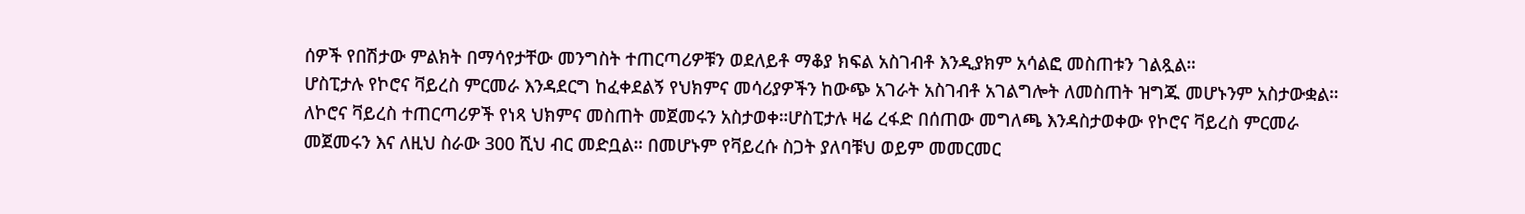ሰዎች የበሽታው ምልክት በማሳየታቸው መንግስት ተጠርጣሪዎቹን ወደለይቶ ማቆያ ክፍል አስገብቶ እንዲያክም አሳልፎ መስጠቱን ገልጿል።
ሆስፒታሉ የኮሮና ቫይረስ ምርመራ እንዳደርግ ከፈቀደልኝ የህክምና መሳሪያዎችን ከውጭ አገራት አስገብቶ አገልግሎት ለመስጠት ዝግጁ መሆኑንም አስታውቋል።
ለኮሮና ቫይረስ ተጠርጣሪዎች የነጻ ህክምና መስጠት መጀመሩን አስታወቀ።ሆስፒታሉ ዛሬ ረፋድ በሰጠው መግለጫ እንዳስታወቀው የኮሮና ቫይረስ ምርመራ መጀመሩን እና ለዚህ ስራው 300 ሺህ ብር መድቧል። በመሆኑም የቫይረሱ ስጋት ያለባቹህ ወይም መመርመር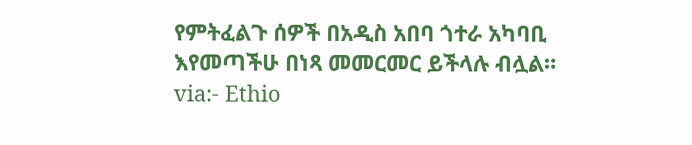የምትፈልጉ ሰዎች በአዲስ አበባ ጎተራ አካባቢ እየመጣችሁ በነጻ መመርመር ይችላሉ ብሏል።
via:- Ethio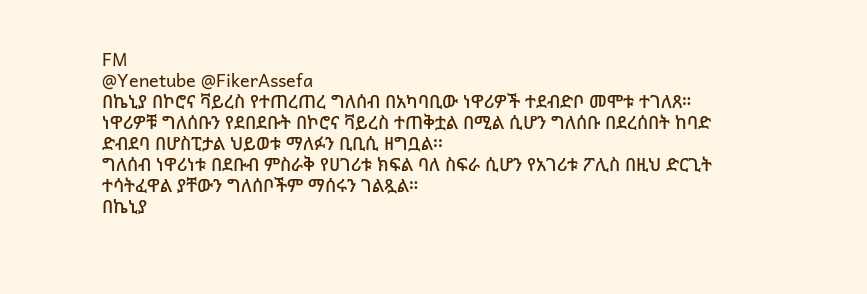FM
@Yenetube @FikerAssefa
በኬኒያ በኮሮና ቫይረስ የተጠረጠረ ግለሰብ በአካባቢው ነዋሪዎች ተደብድቦ መሞቱ ተገለጸ።
ነዋሪዎቹ ግለሰቡን የደበደቡት በኮሮና ቫይረስ ተጠቅቷል በሚል ሲሆን ግለሰቡ በደረሰበት ከባድ ድብደባ በሆስፒታል ህይወቱ ማለፉን ቢቢሲ ዘግቧል፡፡
ግለሰብ ነዋሪነቱ በደቡብ ምስራቅ የሀገሪቱ ክፍል ባለ ስፍራ ሲሆን የአገሪቱ ፖሊስ በዚህ ድርጊት ተሳትፈዋል ያቸውን ግለሰቦችም ማሰሩን ገልጿል።
በኬኒያ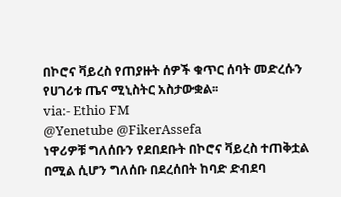በኮሮና ቫይረስ የጠያዙት ሰዎች ቁጥር ሰባት መድረሱን የሀገሪቱ ጤና ሚኒስትር አስታውቋል፡፡
via:- Ethio FM
@Yenetube @FikerAssefa
ነዋሪዎቹ ግለሰቡን የደበደቡት በኮሮና ቫይረስ ተጠቅቷል በሚል ሲሆን ግለሰቡ በደረሰበት ከባድ ድብደባ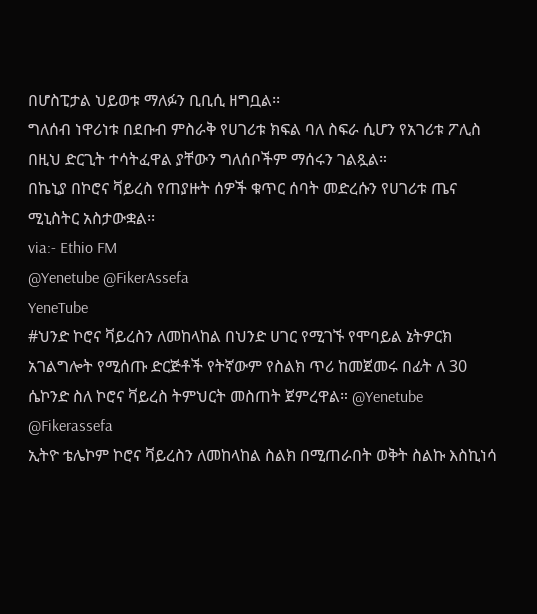በሆስፒታል ህይወቱ ማለፉን ቢቢሲ ዘግቧል፡፡
ግለሰብ ነዋሪነቱ በደቡብ ምስራቅ የሀገሪቱ ክፍል ባለ ስፍራ ሲሆን የአገሪቱ ፖሊስ በዚህ ድርጊት ተሳትፈዋል ያቸውን ግለሰቦችም ማሰሩን ገልጿል።
በኬኒያ በኮሮና ቫይረስ የጠያዙት ሰዎች ቁጥር ሰባት መድረሱን የሀገሪቱ ጤና ሚኒስትር አስታውቋል፡፡
via:- Ethio FM
@Yenetube @FikerAssefa
YeneTube
#ህንድ ኮሮና ቫይረስን ለመከላከል በህንድ ሀገር የሚገኙ የሞባይል ኔትዎርክ አገልግሎት የሚሰጡ ድርጅቶች የትኛውም የስልክ ጥሪ ከመጀመሩ በፊት ለ 30 ሴኮንድ ስለ ኮሮና ቫይረስ ትምህርት መስጠት ጀምረዋል። @Yenetube @Fikerassefa
ኢትዮ ቴሌኮም ኮሮና ቫይረስን ለመከላከል ስልክ በሚጠራበት ወቅት ስልኩ እስኪነሳ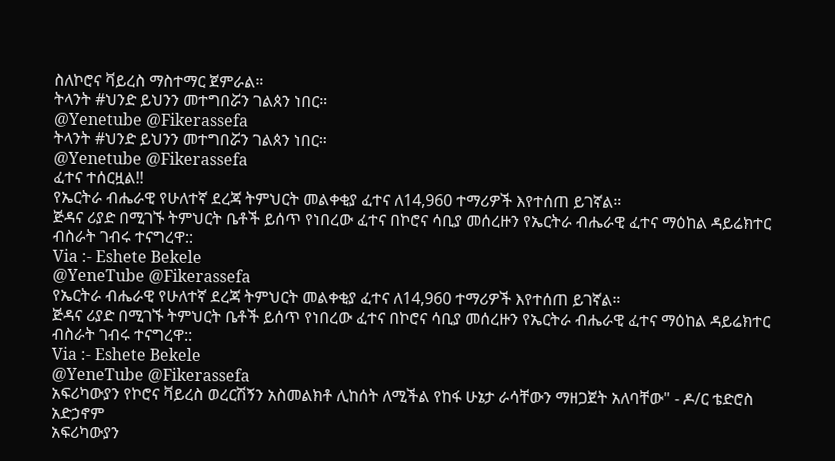ስለኮሮና ቫይረስ ማስተማር ጀምራል።
ትላንት #ህንድ ይህንን መተግበሯን ገልጰን ነበር።
@Yenetube @Fikerassefa
ትላንት #ህንድ ይህንን መተግበሯን ገልጰን ነበር።
@Yenetube @Fikerassefa
ፈተና ተሰርዟል!!
የኤርትራ ብሔራዊ የሁለተኛ ደረጃ ትምህርት መልቀቂያ ፈተና ለ14,960 ተማሪዎች እየተሰጠ ይገኛል።
ጅዳና ሪያድ በሚገኙ ትምህርት ቤቶች ይሰጥ የነበረው ፈተና በኮሮና ሳቢያ መሰረዙን የኤርትራ ብሔራዊ ፈተና ማዕከል ዳይሬክተር ብስራት ገብሩ ተናግረዋ::
Via :- Eshete Bekele
@YeneTube @Fikerassefa
የኤርትራ ብሔራዊ የሁለተኛ ደረጃ ትምህርት መልቀቂያ ፈተና ለ14,960 ተማሪዎች እየተሰጠ ይገኛል።
ጅዳና ሪያድ በሚገኙ ትምህርት ቤቶች ይሰጥ የነበረው ፈተና በኮሮና ሳቢያ መሰረዙን የኤርትራ ብሔራዊ ፈተና ማዕከል ዳይሬክተር ብስራት ገብሩ ተናግረዋ::
Via :- Eshete Bekele
@YeneTube @Fikerassefa
አፍሪካውያን የኮሮና ቫይረስ ወረርሽኝን አስመልክቶ ሊከሰት ለሚችል የከፋ ሁኔታ ራሳቸውን ማዘጋጀት አለባቸው" - ዶ/ር ቴድሮስ አድኃኖም
አፍሪካውያን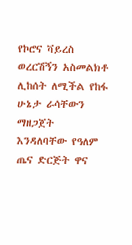የኮሮና ቫይረስ ወረርሽኝን አስመልክቶ ሊከሰት ለሚችል የከፋ ሁኔታ ራሳቸውን ማዘጋጀት እንዳለባቸው የዓለም ጤና ድርጅት ዋና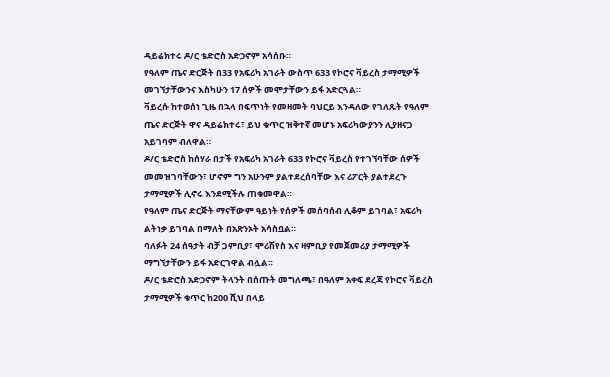ዳይሬክተሩ ዶ/ር ቴድሮስ አድኃኖም አሳሰቡ።
የዓለም ጤና ድርጅት በ33 የአፍሪካ አገራት ውስጥ 633 የኮሮና ቫይረስ ታማሚዎች መገኘታቸውንና እስካሁን 17 ሰዎች መሞታቸውን ይፋ አድርጓል።
ቫይረሱ ከተወሰነ ጊዜ በኋላ በፍጥነት የመዛመት ባህርይ እንዳለው የገለጹት የዓለም ጤና ድርጅት ዋና ዳይሬክተሩ፣ ይህ ቁጥር ዝቅተኛ መሆኑ አፍሪካውያንን ሊያዘናጋ አይገባም ብለዋል።
ዶ/ር ቴድሮስ ከሰሃራ በታች የአፍሪካ አገራት 633 የኮሮና ቫይረስ የተገኘባቸው ሰዎች መመዝገባቸውን፣ ሆኖም ግን አሁንም ያልተደረሰባቸው እና ሪፖርት ያልተደረጉ ታማሚዎች ሊኖሩ እንደሚችሉ ጠቁመዋል።
የዓለም ጤና ድርጅት ማናቸውም ዓይነት የሰዎች መሰባሰብ ሊቆም ይገባል፣ አፍሪካ ልትነቃ ይገባል በማለት በአጽንኦት አሳስቧል።
ባለፉት 24 ሰዓታት ብቻ ጋምቢያ፣ ሞሪሽየስ እና ዛምቢያ የመጀመሪያ ታማሚዎች ማግኘታቸውን ይፋ አድርገዋል ብሏል።
ዶ/ር ቴድሮስ አድኃኖም ትላንት በሰጡት መግለጫ፣ በዓለም አቀፍ ደረጃ የኮሮና ቫይረስ ታማሚዎች ቁጥር ከ200 ሺህ በላይ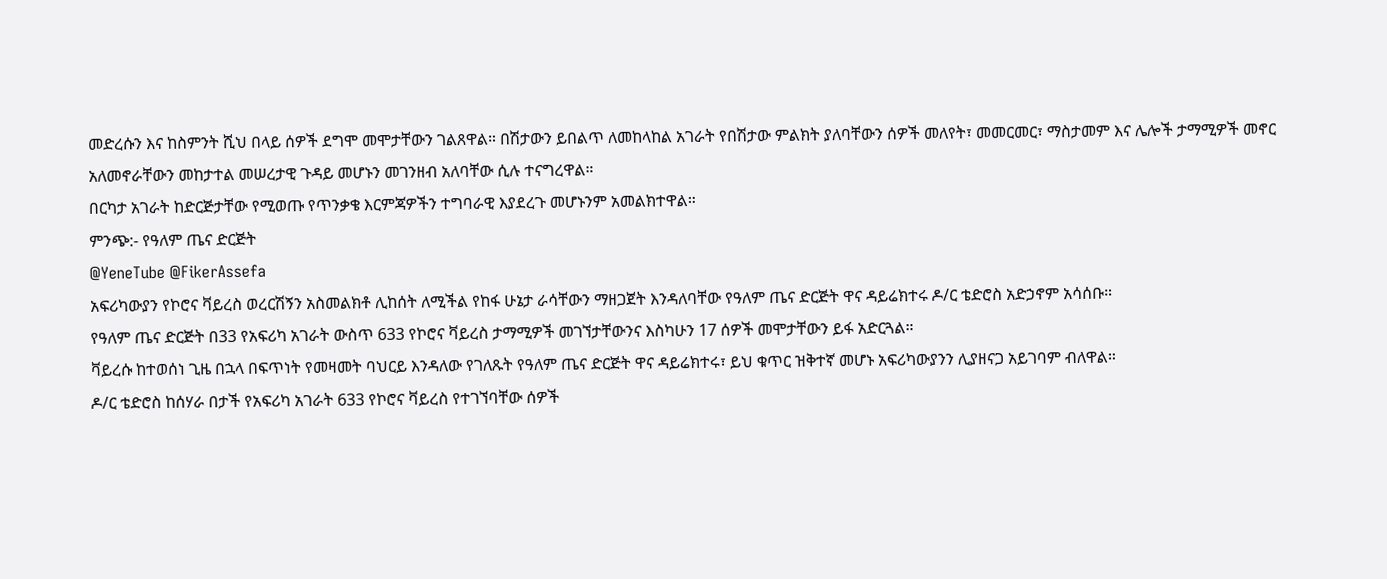መድረሱን እና ከስምንት ሺህ በላይ ሰዎች ደግሞ መሞታቸውን ገልጸዋል። በሽታውን ይበልጥ ለመከላከል አገራት የበሽታው ምልክት ያለባቸውን ሰዎች መለየት፣ መመርመር፣ ማስታመም እና ሌሎች ታማሚዎች መኖር አለመኖራቸውን መከታተል መሠረታዊ ጉዳይ መሆኑን መገንዘብ አለባቸው ሲሉ ተናግረዋል።
በርካታ አገራት ከድርጅታቸው የሚወጡ የጥንቃቄ እርምጃዎችን ተግባራዊ እያደረጉ መሆኑንም አመልክተዋል።
ምንጭ:- የዓለም ጤና ድርጅት
@YeneTube @FikerAssefa
አፍሪካውያን የኮሮና ቫይረስ ወረርሽኝን አስመልክቶ ሊከሰት ለሚችል የከፋ ሁኔታ ራሳቸውን ማዘጋጀት እንዳለባቸው የዓለም ጤና ድርጅት ዋና ዳይሬክተሩ ዶ/ር ቴድሮስ አድኃኖም አሳሰቡ።
የዓለም ጤና ድርጅት በ33 የአፍሪካ አገራት ውስጥ 633 የኮሮና ቫይረስ ታማሚዎች መገኘታቸውንና እስካሁን 17 ሰዎች መሞታቸውን ይፋ አድርጓል።
ቫይረሱ ከተወሰነ ጊዜ በኋላ በፍጥነት የመዛመት ባህርይ እንዳለው የገለጹት የዓለም ጤና ድርጅት ዋና ዳይሬክተሩ፣ ይህ ቁጥር ዝቅተኛ መሆኑ አፍሪካውያንን ሊያዘናጋ አይገባም ብለዋል።
ዶ/ር ቴድሮስ ከሰሃራ በታች የአፍሪካ አገራት 633 የኮሮና ቫይረስ የተገኘባቸው ሰዎች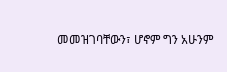መመዝገባቸውን፣ ሆኖም ግን አሁንም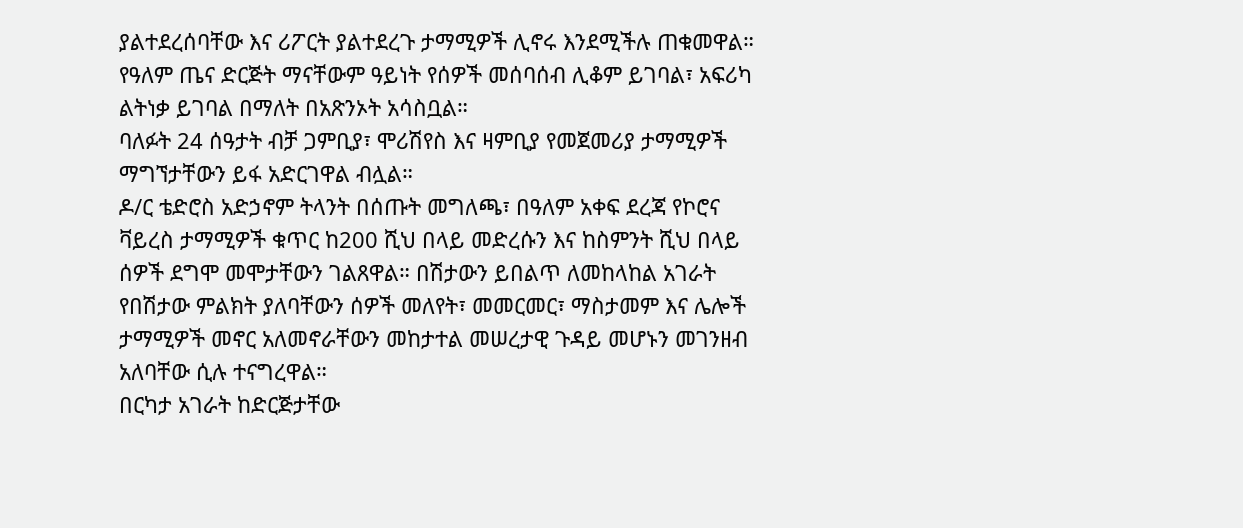ያልተደረሰባቸው እና ሪፖርት ያልተደረጉ ታማሚዎች ሊኖሩ እንደሚችሉ ጠቁመዋል።
የዓለም ጤና ድርጅት ማናቸውም ዓይነት የሰዎች መሰባሰብ ሊቆም ይገባል፣ አፍሪካ ልትነቃ ይገባል በማለት በአጽንኦት አሳስቧል።
ባለፉት 24 ሰዓታት ብቻ ጋምቢያ፣ ሞሪሽየስ እና ዛምቢያ የመጀመሪያ ታማሚዎች ማግኘታቸውን ይፋ አድርገዋል ብሏል።
ዶ/ር ቴድሮስ አድኃኖም ትላንት በሰጡት መግለጫ፣ በዓለም አቀፍ ደረጃ የኮሮና ቫይረስ ታማሚዎች ቁጥር ከ200 ሺህ በላይ መድረሱን እና ከስምንት ሺህ በላይ ሰዎች ደግሞ መሞታቸውን ገልጸዋል። በሽታውን ይበልጥ ለመከላከል አገራት የበሽታው ምልክት ያለባቸውን ሰዎች መለየት፣ መመርመር፣ ማስታመም እና ሌሎች ታማሚዎች መኖር አለመኖራቸውን መከታተል መሠረታዊ ጉዳይ መሆኑን መገንዘብ አለባቸው ሲሉ ተናግረዋል።
በርካታ አገራት ከድርጅታቸው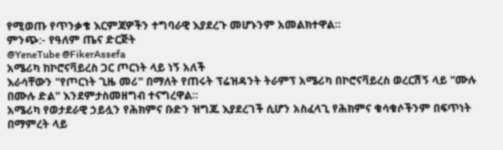የሚወጡ የጥንቃቄ እርምጃዎችን ተግባራዊ እያደረጉ መሆኑንም አመልክተዋል።
ምንጭ:- የዓለም ጤና ድርጅት
@YeneTube @FikerAssefa
አሜሪካ ከኮሮናቫይረስ ጋር ጦርነት ላይ ነኝ አለች
እራሳቸውን "የጦርነት ጊዜ መሪ" በማለት የጠሩት ፕሬዝዳንት ትራምፕ አሜሪካ በኮሮናቫይረስ ወረርሽኝ ላይ "ሙሉ በሙሉ ድል" እንደምታስመዘግብ ተናግረዋል።
አሜሪካ የወታደራዊ ኃይሏን የሕክምና ቡድን ዝግጁ እያደረገች ሲሆን አስፈላጊ የሕክምና ቁሳቁሶችንም በፍጥነት በማምረት ላይ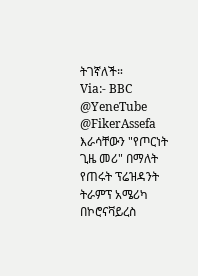ትገኛለች።
Via:- BBC
@YeneTube @FikerAssefa
እራሳቸውን "የጦርነት ጊዜ መሪ" በማለት የጠሩት ፕሬዝዳንት ትራምፕ አሜሪካ በኮሮናቫይረስ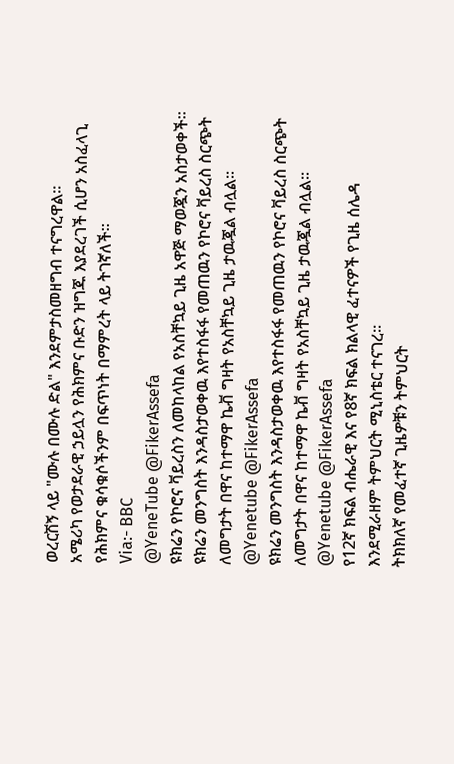ወረርሽኝ ላይ "ሙሉ በሙሉ ድል" እንደምታስመዘግብ ተናግረዋል።
አሜሪካ የወታደራዊ ኃይሏን የሕክምና ቡድን ዝግጁ እያደረገች ሲሆን አስፈላጊ የሕክምና ቁሳቁሶችንም በፍጥነት በማምረት ላይ ትገኛለች።
Via:- BBC
@YeneTube @FikerAssefa
ዩክሬን የኮሮና ቫይረስን ለመከላከል የአስቸኳይ ጊዜ አዋጅ ማወጇን አስታወቀች።
ዩክሬን መንግስት እንዳስታወቀዉ እየተስፋፋ የመጠዉን የኮሮና ቫይረስ ስርጭት ለመግታት በዋና ከተማዋ ኬቭ ግዛት የአስቸኳይ ጊዜ ታዉጇል ብሏል፡፡
@Yenetube @FikerAssefa
ዩክሬን መንግስት እንዳስታወቀዉ እየተስፋፋ የመጠዉን የኮሮና ቫይረስ ስርጭት ለመግታት በዋና ከተማዋ ኬቭ ግዛት የአስቸኳይ ጊዜ ታዉጇል ብሏል፡፡
@Yenetube @FikerAssefa
የ12ኛ ክፍል ብሔራዊ እና የ8ኛ ክፍል ክልላዊ ፈተናዎች የጊዜ ሰሌዳ እንደሚራዘም ትምህርት ሚኒስቴር ተናገረ፡፡
ትክክለኛ የመፈተኛ ጊዜዎቹን ትምህርት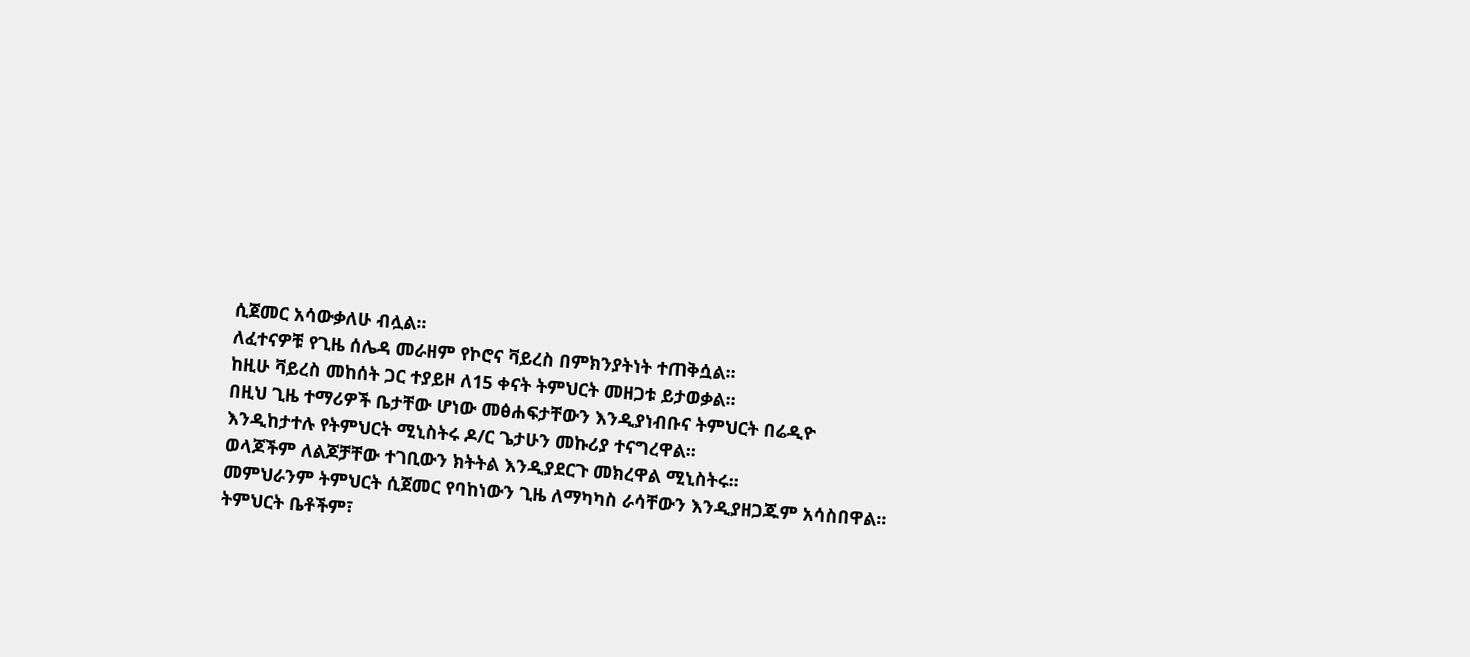ሲጀመር አሳውቃለሁ ብሏል፡፡
ለፈተናዎቹ የጊዜ ሰሌዳ መራዘም የኮሮና ቫይረስ በምክንያትነት ተጠቅሷል፡፡
ከዚሁ ቫይረስ መከሰት ጋር ተያይዞ ለ15 ቀናት ትምህርት መዘጋቱ ይታወቃል፡፡
በዚህ ጊዜ ተማሪዎች ቤታቸው ሆነው መፅሐፍታቸውን እንዲያነብቡና ትምህርት በሬዲዮ እንዲከታተሉ የትምህርት ሚኒስትሩ ዶ/ር ጌታሁን መኩሪያ ተናግረዋል፡፡
ወላጆችም ለልጆቻቸው ተገቢውን ክትትል እንዲያደርጉ መክረዋል ሚኒስትሩ፡፡
መምህራንም ትምህርት ሲጀመር የባከነውን ጊዜ ለማካካስ ራሳቸውን እንዲያዘጋጁም አሳስበዋል፡፡
ትምህርት ቤቶችም፣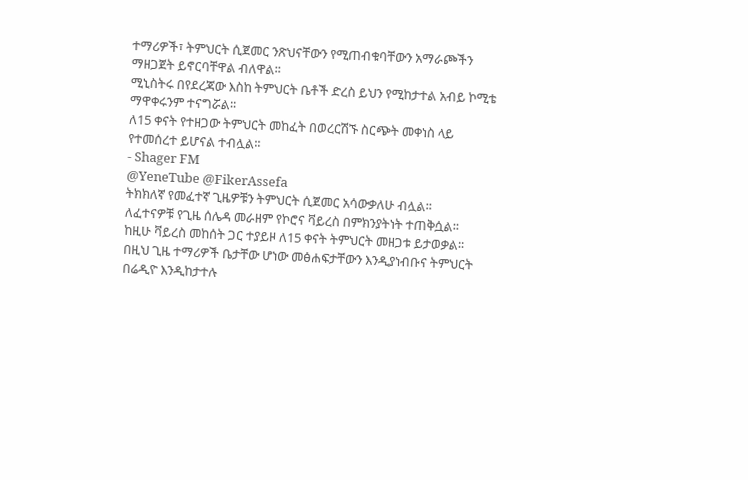ተማሪዎች፣ ትምህርት ሲጀመር ንጽህናቸውን የሚጠብቁባቸውን አማራጮችን ማዘጋጀት ይኖርባቸዋል ብለዋል፡፡
ሚኒስትሩ በየደረጃው እስከ ትምህርት ቤቶች ድረስ ይህን የሚከታተል አብይ ኮሚቴ ማዋቀሩንም ተናግሯል፡፡
ለ15 ቀናት የተዘጋው ትምህርት መከፈት በወረርሽኙ ስርጭት መቀነስ ላይ የተመሰረተ ይሆናል ተብሏል፡፡
- Shager FM
@YeneTube @FikerAssefa
ትክክለኛ የመፈተኛ ጊዜዎቹን ትምህርት ሲጀመር አሳውቃለሁ ብሏል፡፡
ለፈተናዎቹ የጊዜ ሰሌዳ መራዘም የኮሮና ቫይረስ በምክንያትነት ተጠቅሷል፡፡
ከዚሁ ቫይረስ መከሰት ጋር ተያይዞ ለ15 ቀናት ትምህርት መዘጋቱ ይታወቃል፡፡
በዚህ ጊዜ ተማሪዎች ቤታቸው ሆነው መፅሐፍታቸውን እንዲያነብቡና ትምህርት በሬዲዮ እንዲከታተሉ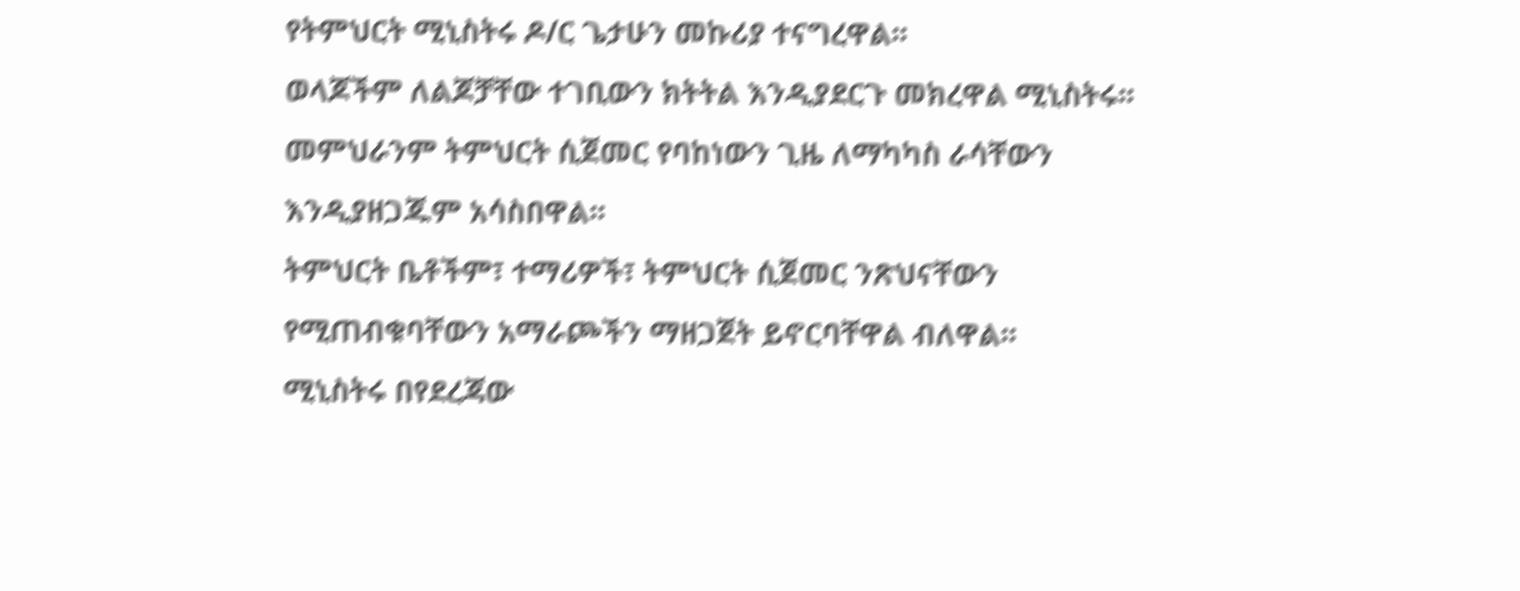የትምህርት ሚኒስትሩ ዶ/ር ጌታሁን መኩሪያ ተናግረዋል፡፡
ወላጆችም ለልጆቻቸው ተገቢውን ክትትል እንዲያደርጉ መክረዋል ሚኒስትሩ፡፡
መምህራንም ትምህርት ሲጀመር የባከነውን ጊዜ ለማካካስ ራሳቸውን እንዲያዘጋጁም አሳስበዋል፡፡
ትምህርት ቤቶችም፣ ተማሪዎች፣ ትምህርት ሲጀመር ንጽህናቸውን የሚጠብቁባቸውን አማራጮችን ማዘጋጀት ይኖርባቸዋል ብለዋል፡፡
ሚኒስትሩ በየደረጃው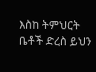እስከ ትምህርት ቤቶች ድረስ ይህን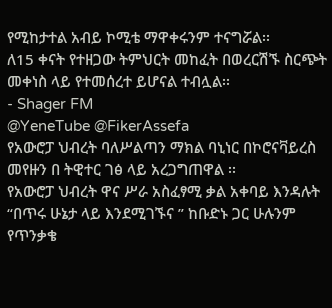የሚከታተል አብይ ኮሚቴ ማዋቀሩንም ተናግሯል፡፡
ለ15 ቀናት የተዘጋው ትምህርት መከፈት በወረርሽኙ ስርጭት መቀነስ ላይ የተመሰረተ ይሆናል ተብሏል፡፡
- Shager FM
@YeneTube @FikerAssefa
የአውሮፓ ህብረት ባለሥልጣን ማክል ባኒነር በኮሮናቫይረስ መየዙን በ ትዊተር ገፅ ላይ አረጋግጠዋል ፡፡
የአውሮፓ ህብረት ዋና ሥራ አስፈፃሚ ቃል አቀባይ እንዳሉት “በጥሩ ሁኔታ ላይ እንደሚገኙና ” ከቡድኑ ጋር ሁሉንም የጥንቃቄ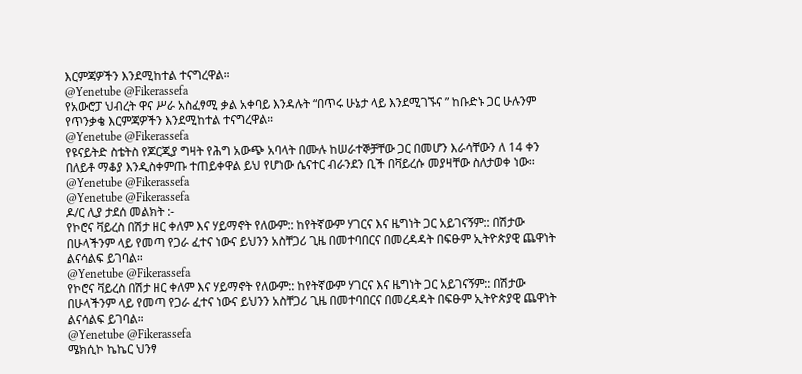እርምጃዎችን እንደሚከተል ተናግረዋል።
@Yenetube @Fikerassefa
የአውሮፓ ህብረት ዋና ሥራ አስፈፃሚ ቃል አቀባይ እንዳሉት “በጥሩ ሁኔታ ላይ እንደሚገኙና ” ከቡድኑ ጋር ሁሉንም የጥንቃቄ እርምጃዎችን እንደሚከተል ተናግረዋል።
@Yenetube @Fikerassefa
የዩናይትድ ስቴትስ የጆርጂያ ግዛት የሕግ አውጭ አባላት በሙሉ ከሠራተኞቻቸው ጋር በመሆን እራሳቸውን ለ 14 ቀን በለይቶ ማቆያ እንዲስቀምጡ ተጠይቀዋል ይህ የሆነው ሴናተር ብራንደን ቢች በቫይረሱ መያዛቸው ስለታወቀ ነው፡፡
@Yenetube @Fikerassefa
@Yenetube @Fikerassefa
ዶ/ር ሊያ ታደሰ መልክት :-
የኮሮና ቫይረስ በሽታ ዘር ቀለም እና ሃይማኖት የለውም:: ከየትኛውም ሃገርና እና ዜግነት ጋር አይገናኝም:: በሽታው በሁላችንም ላይ የመጣ የጋራ ፈተና ነውና ይህንን አስቸጋሪ ጊዜ በመተባበርና በመረዳዳት በፍፁም ኢትዮጵያዊ ጨዋነት ልናሳልፍ ይገባል።
@Yenetube @Fikerassefa
የኮሮና ቫይረስ በሽታ ዘር ቀለም እና ሃይማኖት የለውም:: ከየትኛውም ሃገርና እና ዜግነት ጋር አይገናኝም:: በሽታው በሁላችንም ላይ የመጣ የጋራ ፈተና ነውና ይህንን አስቸጋሪ ጊዜ በመተባበርና በመረዳዳት በፍፁም ኢትዮጵያዊ ጨዋነት ልናሳልፍ ይገባል።
@Yenetube @Fikerassefa
ሜክሲኮ ኬኬር ህንፃ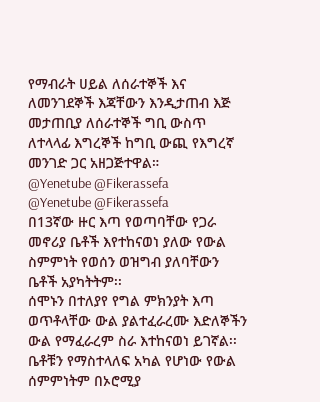የማብራት ሀይል ለሰራተኞች እና ለመንገደኞች እጃቸውን እንዲታጠብ እጅ መታጠቢያ ለሰራተኞች ግቢ ውስጥ ለተላላፊ እግረኞች ከግቢ ውጪ የእግረኛ መንገድ ጋር አዘጋጅተዋል።
@Yenetube @Fikerassefa
@Yenetube @Fikerassefa
በ13ኛው ዙር እጣ የወጣባቸው የጋራ መኖሪያ ቤቶች እየተከናወነ ያለው የውል ስምምነት የወሰን ወዝግብ ያለባቸውን ቤቶች አያካትትም፡፡
ሰሞኑን በተለያየ የግል ምክንያት እጣ ወጥቶላቸው ውል ያልተፈራረሙ እድለኞችን ውል የማፈራረም ስራ እተከናወነ ይገኛል፡፡
ቤቶቹን የማስተላለፍ አካል የሆነው የውል ሰምምነትም በኦሮሚያ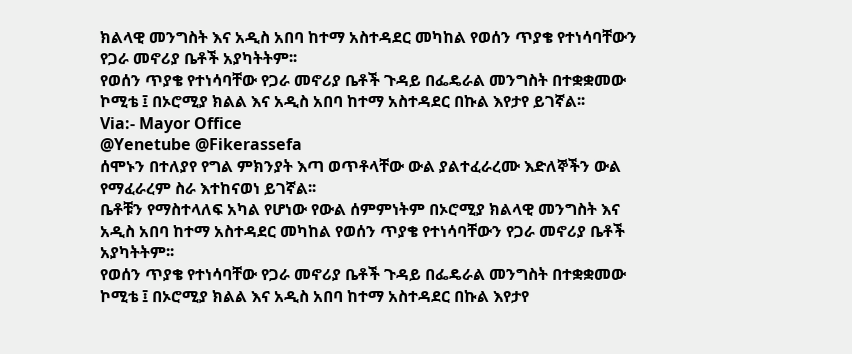ክልላዊ መንግስት እና አዲስ አበባ ከተማ አስተዳደር መካከል የወሰን ጥያቄ የተነሳባቸውን የጋራ መኖሪያ ቤቶች አያካትትም፡፡
የወሰን ጥያቄ የተነሳባቸው የጋራ መኖሪያ ቤቶች ጉዳይ በፌዴራል መንግስት በተቋቋመው ኮሚቴ ፤ በኦሮሚያ ክልል እና አዲስ አበባ ከተማ አስተዳደር በኩል እየታየ ይገኛል፡፡
Via:- Mayor Office
@Yenetube @Fikerassefa
ሰሞኑን በተለያየ የግል ምክንያት እጣ ወጥቶላቸው ውል ያልተፈራረሙ እድለኞችን ውል የማፈራረም ስራ እተከናወነ ይገኛል፡፡
ቤቶቹን የማስተላለፍ አካል የሆነው የውል ሰምምነትም በኦሮሚያ ክልላዊ መንግስት እና አዲስ አበባ ከተማ አስተዳደር መካከል የወሰን ጥያቄ የተነሳባቸውን የጋራ መኖሪያ ቤቶች አያካትትም፡፡
የወሰን ጥያቄ የተነሳባቸው የጋራ መኖሪያ ቤቶች ጉዳይ በፌዴራል መንግስት በተቋቋመው ኮሚቴ ፤ በኦሮሚያ ክልል እና አዲስ አበባ ከተማ አስተዳደር በኩል እየታየ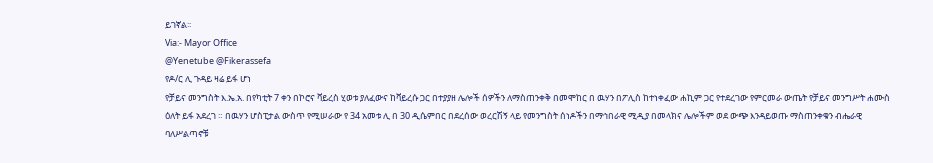ይገኛል፡፡
Via:- Mayor Office
@Yenetube @Fikerassefa
የዶ/ር ሊ ጉዳይ ዛሬ ይፋ ሆነ
የቻይና መንግስት እ.ኤ.አ. በየካቲት 7 ቀን በኮሮና ቫይረስ ሂወቱ ያለፈውና ከቫይረሱ ጋር በተያያዘ ሌሎች ሰዎችን ለማስጠንቀቅ በመሞከር በ ዉሃን በፖሊስ ከተነቀፈው ሐኪም ጋር የተደረገው የምርመራ ውጤት የቻይና መንግሥት ሐሙስ ዕለት ይፋ አደረገ ። በዉሃን ሆስፒታል ውስጥ የሚሠራው የ 34 አመቱ ሊ በ 30 ዲሴምበር በደረሰው ወረርሽኝ ላይ የመንግስት ሰነዶችን በማኅበራዊ ሚዲያ በመላክና ሌሎችም ወደ ውጭ እንዳይወጡ ማስጠንቀቁን ብሔራዊ ባለሥልጣኖቹ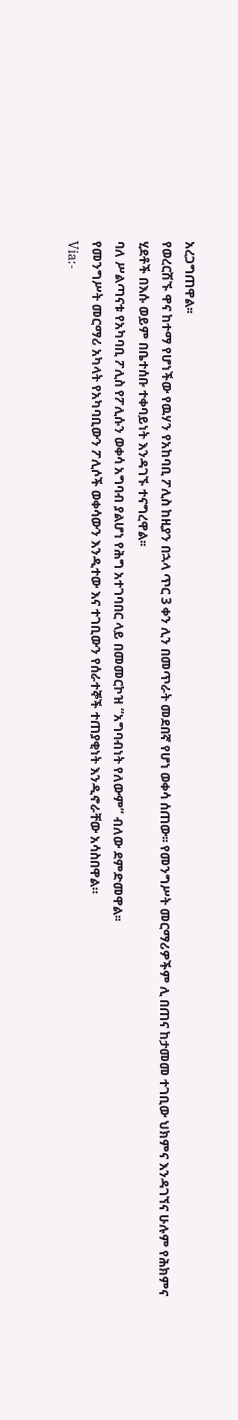አረጋግጠዋል፡፡
የወረርሽኙ ዋና ከተማ የሆነችው የዉሃን የአከባቢ ፖሊስ ከዚያን በኋላ ጥር 3 ቀን ሊን በመጥራት መደበኛ የሆነ ወቀሳ ሰጠው፡፡ የመንግሥት መርማሪዎችም ሊ በጠና ከታመመ ተገቢው ህክምና እንዳገኘና ሁሉም የሕክምና ሂደቶች በእሱ ወይም በቤተሰቡ ተቀባይነት እንዳገኙ ተናግረዋል፡፡
ባለ ሥልጣናቱ የአካባቢ ፖሊስ የፖሊሱን ወቀሳ አግባብ ያልሆነ የሕግ አተገባበር ላይ በመመርኮዝ “አግባብነት የለውም” ብለው ደምድመዋል፡፡
የመንግሥት መርማሪ አካላት የአካባቢውን ፖሊሶች ወቀሳውን እንዲተው እና ተገቢውን የሰራተኞች ተጠያቂነት እንዲኖራቸው አሳስበዋል።
Via:-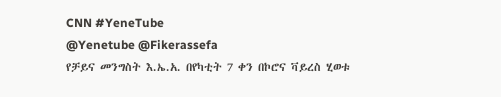CNN #YeneTube
@Yenetube @Fikerassefa
የቻይና መንግስት እ.ኤ.አ. በየካቲት 7 ቀን በኮሮና ቫይረስ ሂወቱ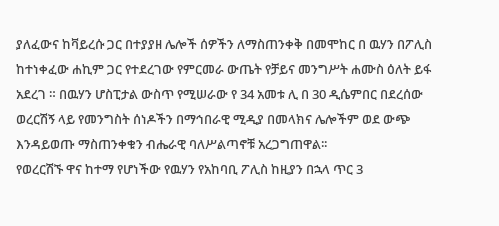ያለፈውና ከቫይረሱ ጋር በተያያዘ ሌሎች ሰዎችን ለማስጠንቀቅ በመሞከር በ ዉሃን በፖሊስ ከተነቀፈው ሐኪም ጋር የተደረገው የምርመራ ውጤት የቻይና መንግሥት ሐሙስ ዕለት ይፋ አደረገ ። በዉሃን ሆስፒታል ውስጥ የሚሠራው የ 34 አመቱ ሊ በ 30 ዲሴምበር በደረሰው ወረርሽኝ ላይ የመንግስት ሰነዶችን በማኅበራዊ ሚዲያ በመላክና ሌሎችም ወደ ውጭ እንዳይወጡ ማስጠንቀቁን ብሔራዊ ባለሥልጣኖቹ አረጋግጠዋል፡፡
የወረርሽኙ ዋና ከተማ የሆነችው የዉሃን የአከባቢ ፖሊስ ከዚያን በኋላ ጥር 3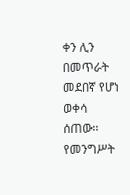ቀን ሊን በመጥራት መደበኛ የሆነ ወቀሳ ሰጠው፡፡ የመንግሥት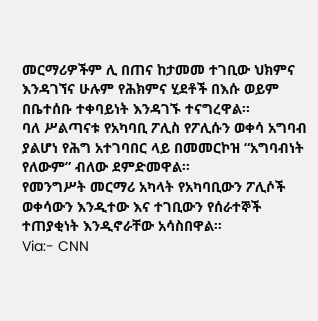መርማሪዎችም ሊ በጠና ከታመመ ተገቢው ህክምና እንዳገኘና ሁሉም የሕክምና ሂደቶች በእሱ ወይም በቤተሰቡ ተቀባይነት እንዳገኙ ተናግረዋል፡፡
ባለ ሥልጣናቱ የአካባቢ ፖሊስ የፖሊሱን ወቀሳ አግባብ ያልሆነ የሕግ አተገባበር ላይ በመመርኮዝ “አግባብነት የለውም” ብለው ደምድመዋል፡፡
የመንግሥት መርማሪ አካላት የአካባቢውን ፖሊሶች ወቀሳውን እንዲተው እና ተገቢውን የሰራተኞች ተጠያቂነት እንዲኖራቸው አሳስበዋል።
Via:- CNN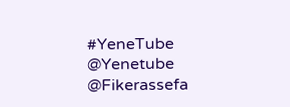#YeneTube
@Yenetube @Fikerassefa